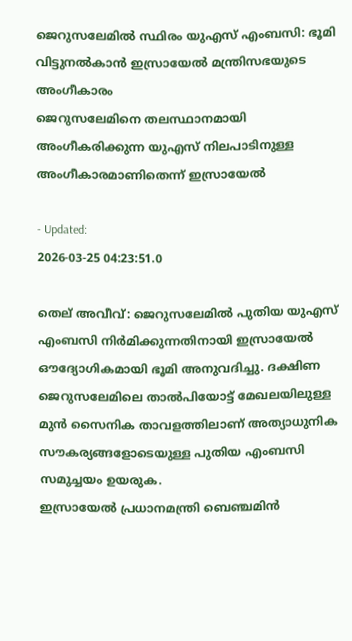ജെറുസലേമിൽ സ്ഥിരം യുഎസ് എംബസി: ഭൂമി വിട്ടുനൽകാൻ ഇസ്രായേൽ മന്ത്രിസഭയുടെ അംഗീകാരം
ജെറുസലേമിനെ തലസ്ഥാനമായി അംഗീകരിക്കുന്ന യുഎസ് നിലപാടിനുള്ള അംഗീകാരമാണിതെന്ന് ഇസ്രായേൽ

- Updated:
2026-03-25 04:23:51.0

തെല് അവീവ്: ജെറുസലേമിൽ പുതിയ യുഎസ് എംബസി നിർമിക്കുന്നതിനായി ഇസ്രായേൽ ഔദ്യോഗികമായി ഭൂമി അനുവദിച്ചു. ദക്ഷിണ ജെറുസലേമിലെ താൽപിയോട്ട് മേഖലയിലുള്ള മുൻ സൈനിക താവളത്തിലാണ് അത്യാധുനിക സൗകര്യങ്ങളോടെയുള്ള പുതിയ എംബസി സമുച്ചയം ഉയരുക.
ഇസ്രായേൽ പ്രധാനമന്ത്രി ബെഞ്ചമിൻ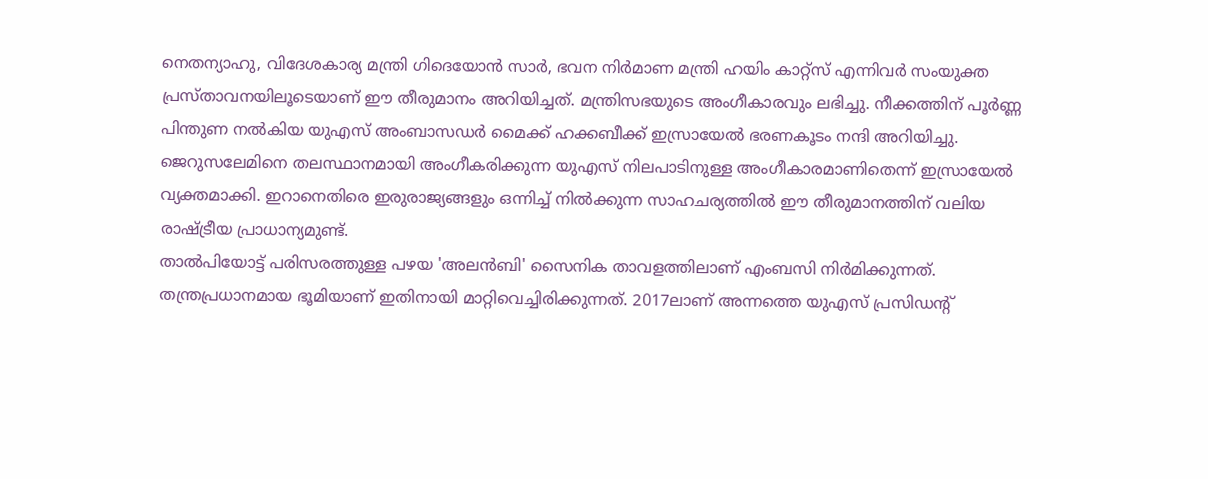നെതന്യാഹു, വിദേശകാര്യ മന്ത്രി ഗിദെയോൻ സാർ, ഭവന നിർമാണ മന്ത്രി ഹയിം കാറ്റ്സ് എന്നിവർ സംയുക്ത പ്രസ്താവനയിലൂടെയാണ് ഈ തീരുമാനം അറിയിച്ചത്. മന്ത്രിസഭയുടെ അംഗീകാരവും ലഭിച്ചു. നീക്കത്തിന് പൂർണ്ണ പിന്തുണ നൽകിയ യുഎസ് അംബാസഡർ മൈക്ക് ഹക്കബീക്ക് ഇസ്രായേൽ ഭരണകൂടം നന്ദി അറിയിച്ചു.
ജെറുസലേമിനെ തലസ്ഥാനമായി അംഗീകരിക്കുന്ന യുഎസ് നിലപാടിനുള്ള അംഗീകാരമാണിതെന്ന് ഇസ്രായേൽ വ്യക്തമാക്കി. ഇറാനെതിരെ ഇരുരാജ്യങ്ങളും ഒന്നിച്ച് നിൽക്കുന്ന സാഹചര്യത്തിൽ ഈ തീരുമാനത്തിന് വലിയ രാഷ്ട്രീയ പ്രാധാന്യമുണ്ട്.
താൽപിയോട്ട് പരിസരത്തുള്ള പഴയ 'അലൻബി' സൈനിക താവളത്തിലാണ് എംബസി നിർമിക്കുന്നത്. തന്ത്രപ്രധാനമായ ഭൂമിയാണ് ഇതിനായി മാറ്റിവെച്ചിരിക്കുന്നത്. 2017ലാണ് അന്നത്തെ യുഎസ് പ്രസിഡന്റ്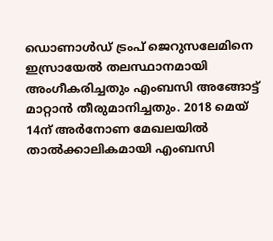ഡൊണാൾഡ് ട്രംപ് ജെറുസലേമിനെ ഇസ്രായേൽ തലസ്ഥാനമായി അംഗീകരിച്ചതും എംബസി അങ്ങോട്ട് മാറ്റാൻ തീരുമാനിച്ചതും. 2018 മെയ് 14ന് അർനോണ മേഖലയിൽ താൽക്കാലികമായി എംബസി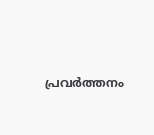പ്രവർത്തനം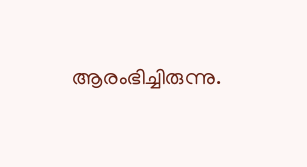ആരംഭിച്ചിരുന്നു.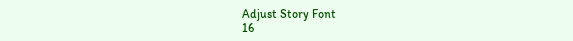Adjust Story Font
16